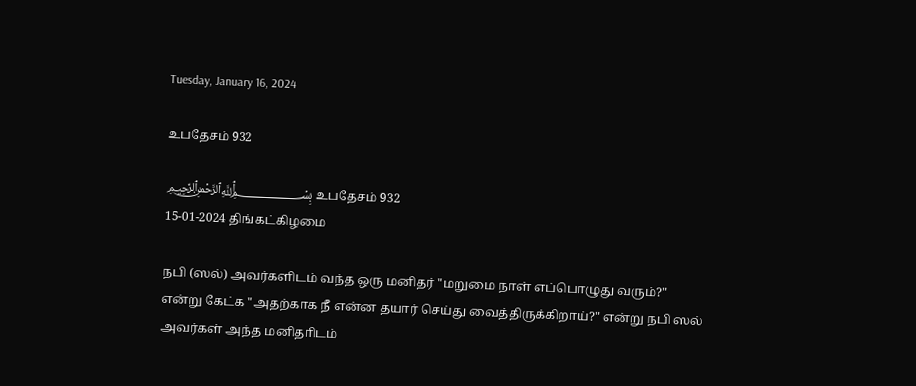Tuesday, January 16, 2024

உபதேசம் 932

﷽ உபதேசம் 932
15-01-2024 திங்கட்கிழமை

நபி (ஸல்) அவர்களிடம் வந்த ஒரு மனிதர் "மறுமை நாள் எப்பொழுது வரும்?" என்று கேட்க "அதற்காக நீ என்ன தயார் செய்து வைத்திருக்கிறாய்?" என்று நபி ஸல் அவர்கள் அந்த மனிதாிடம்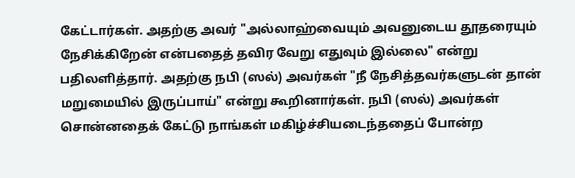கேட்டார்கள். அதற்கு அவர் "அல்லாஹ்வையும் அவனுடைய தூதரையும் நேசிக்கிறேன் என்பதைத் தவிர வேறு எதுவும் இல்லை" என்று பதிலளித்தார். அதற்கு நபி (ஸல்) அவர்கள் "நீ நேசித்தவர்களுடன் தான் மறுமையில் இருப்பாய்" என்று கூறினார்கள். நபி (ஸல்) அவர்கள் சொன்னதைக் கேட்டு நாங்கள் மகிழ்ச்சியடைந்ததைப் போன்ற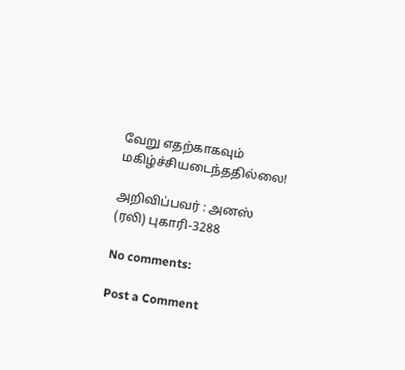வேறு எதற்காகவும் மகிழ்ச்சியடைந்ததில்லை!

அறிவிப்பவர் : அனஸ் (ரலி) புகாரி-3288

No comments:

Post a Comment